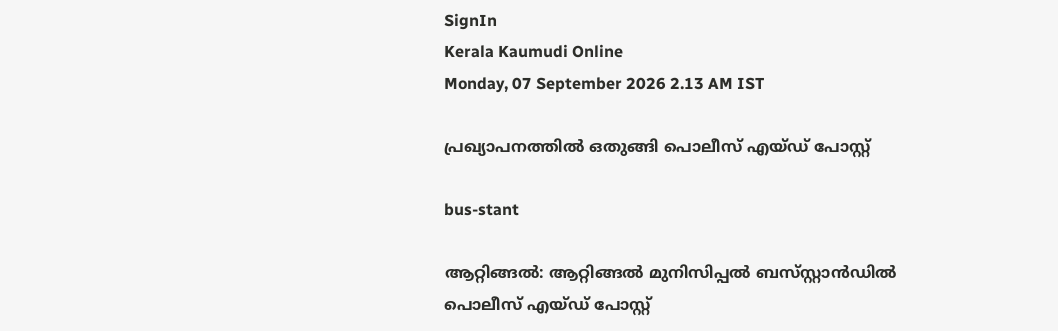SignIn
Kerala Kaumudi Online
Monday, 07 September 2026 2.13 AM IST

പ്രഖ്യാപനത്തിൽ ഒതുങ്ങി പൊലീസ് എയ്ഡ് പോസ്റ്റ്

bus-stant

ആറ്റിങ്ങൽ: ആറ്റിങ്ങൽ മുനിസിപ്പൽ ബസ്‌സ്റ്റാൻഡിൽ പൊലീസ് എയ്ഡ് പോസ്റ്റ്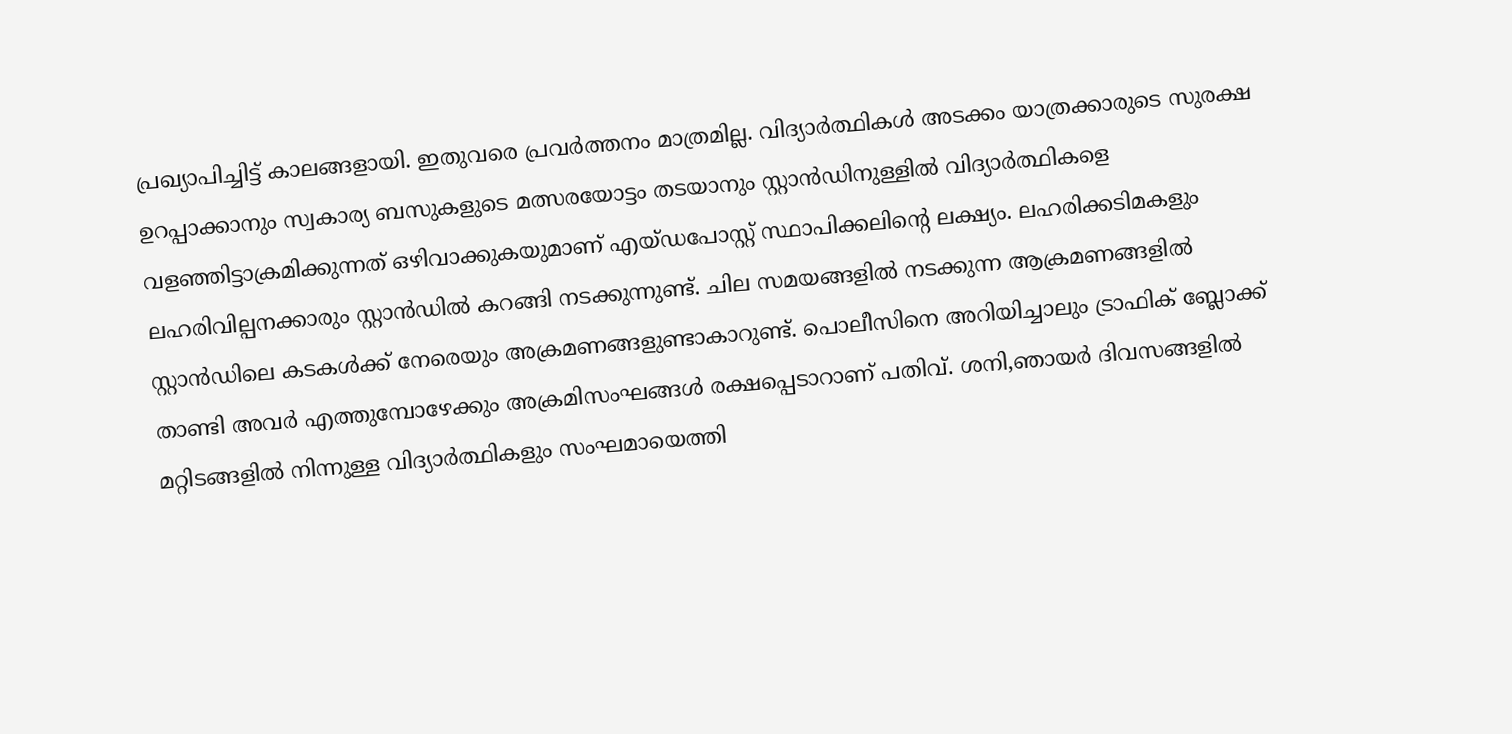പ്രഖ്യാപിച്ചിട്ട് കാലങ്ങളായി. ഇതുവരെ പ്രവർത്തനം മാത്രമില്ല. വിദ്യാർത്ഥികൾ അടക്കം യാത്രക്കാരുടെ സുരക്ഷ ഉറപ്പാക്കാനും സ്വകാര്യ ബസുകളുടെ മത്സരയോട്ടം തടയാനും സ്റ്റാൻഡിനുള്ളിൽ വിദ്യാർത്ഥികളെ വളഞ്ഞിട്ടാക്രമിക്കുന്നത് ഒഴിവാക്കുകയുമാണ് എയ്ഡപോസ്റ്റ് സ്ഥാപിക്കലിന്റെ ലക്ഷ്യം. ലഹരിക്കടിമകളും ലഹരിവില്പനക്കാരും സ്റ്റാൻഡിൽ കറങ്ങി നടക്കുന്നുണ്ട്. ചില സമയങ്ങളിൽ നടക്കുന്ന ആക്രമണങ്ങളിൽ സ്റ്റാൻഡിലെ കടകൾക്ക് നേരെയും അക്രമണങ്ങളുണ്ടാകാറുണ്ട്. പൊലീസിനെ അറിയിച്ചാലും ട്രാഫിക് ബ്ലോക്ക് താണ്ടി അവർ എത്തുമ്പോഴേക്കും അക്രമിസംഘങ്ങൾ രക്ഷപ്പെടാറാണ് പതിവ്. ശനി,ഞായർ ദിവസങ്ങളിൽ മറ്റിടങ്ങളിൽ നിന്നുള്ള വിദ്യാർത്ഥികളും സംഘമായെത്തി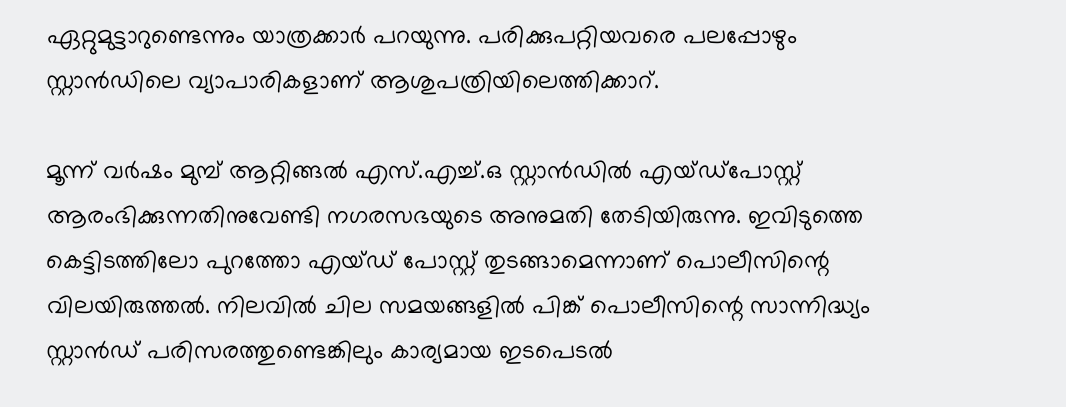ഏറ്റുമുട്ടാറുണ്ടെന്നും യാത്രക്കാർ പറയുന്നു. പരിക്കുപറ്റിയവരെ പലപ്പോഴും സ്റ്റാൻഡിലെ വ്യാപാരികളാണ് ആശുപത്രിയിലെത്തിക്കാറ്.

മൂന്ന് വർഷം മുമ്പ് ആറ്റിങ്ങൽ എസ്.എച്ച്.ഒ സ്റ്റാൻഡിൽ എയ്ഡ്പോസ്റ്റ് ആരംഭിക്കുന്നതിനുവേണ്ടി നഗരസഭയുടെ അനുമതി തേടിയിരുന്നു. ഇവിടുത്തെ കെട്ടിടത്തിലോ പുറത്തോ എയ്ഡ് പോസ്റ്റ് തുടങ്ങാമെന്നാണ് പൊലീസിന്റെ വിലയിരുത്തൽ. നിലവിൽ ചില സമയങ്ങളിൽ പിങ്ക് പൊലീസിന്റെ സാന്നിദ്ധ്യം സ്റ്റാൻഡ് പരിസരത്തുണ്ടെങ്കിലും കാര്യമായ ഇടപെടൽ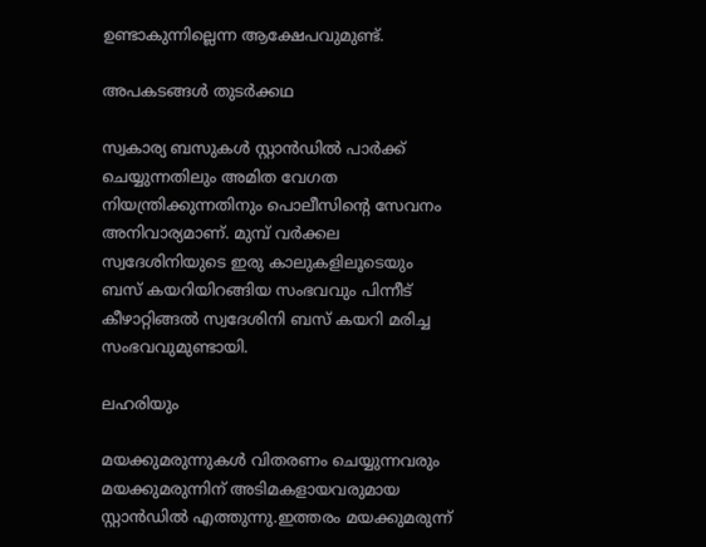ഉണ്ടാകുന്നില്ലെന്ന ആക്ഷേപവുമുണ്ട്.

അപകടങ്ങൾ തുടർക്കഥ

സ്വകാര്യ ബസുകൾ സ്റ്റാൻഡിൽ പാർക്ക് ചെയ്യുന്നതിലും അമിത വേഗത നിയന്ത്രിക്കുന്നതിനും പൊലീസിന്റെ സേവനം അനിവാര്യമാണ്. മുമ്പ് വർക്കല സ്വദേശിനിയുടെ ഇരു കാലുകളിലൂടെയും ബസ് കയറിയിറങ്ങിയ സംഭവവും പിന്നീട് കീഴാറ്റിങ്ങൽ സ്വദേശിനി ബസ് കയറി മരിച്ച സംഭവവുമുണ്ടായി.

ലഹരിയും

മയക്കുമരുന്നുകൾ വിതരണം ചെയ്യുന്നവരും മയക്കുമരുന്നിന് അടിമകളായവരുമായ സ്റ്റാൻഡിൽ എത്തുന്നു.ഇത്തരം മയക്കുമരുന്ന്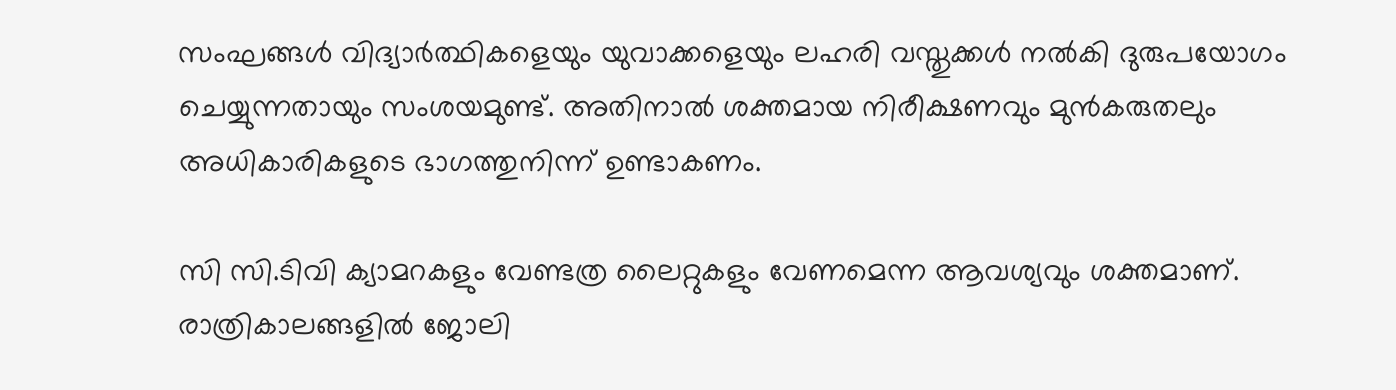സംഘങ്ങൾ വിദ്യാർത്ഥികളെയും യുവാക്കളെയും ലഹരി വസ്തുക്കൾ നൽകി ദുരുപയോഗം ചെയ്യുന്നതായും സംശയമുണ്ട്. അതിനാൽ ശക്തമായ നിരീക്ഷണവും മുൻകരുതലും അധികാരികളുടെ ഭാഗത്തുനിന്ന് ഉണ്ടാകണം.

സി സി.ടിവി ക്യാമറകളും വേണ്ടത്ര ലൈറ്റുകളും വേണമെന്ന ആവശ്യവും ശക്തമാണ്. രാത്രികാലങ്ങളിൽ ജോലി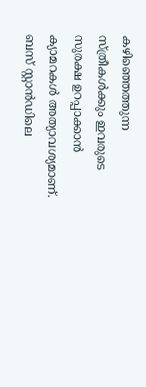കഴിഞ്ഞെത്തുന്ന സ്ത്രീകൾക്കും ഇവരുടെ സുരക്ഷ ഉറപ്പാക്കാൻ ക്യാമറകൾ അത്യാവശ്യമാണ്. ബസ് സ്റ്റാൻഡിലെ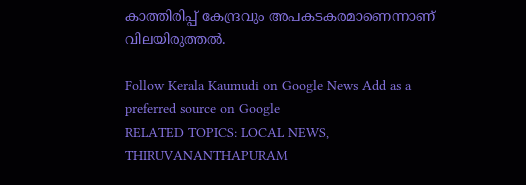കാത്തിരിപ്പ് കേന്ദ്രവും അപകടകരമാണെന്നാണ് വിലയിരുത്തൽ.

Follow Kerala Kaumudi on Google News Add as a preferred source on Google
RELATED TOPICS: LOCAL NEWS, THIRUVANANTHAPURAM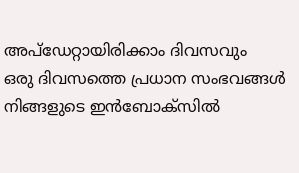അപ്ഡേറ്റായിരിക്കാം ദിവസവും
ഒരു ദിവസത്തെ പ്രധാന സംഭവങ്ങൾ നിങ്ങളുടെ ഇൻബോക്സിൽ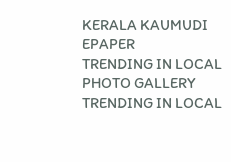KERALA KAUMUDI EPAPER
TRENDING IN LOCAL
PHOTO GALLERY
TRENDING IN LOCAL